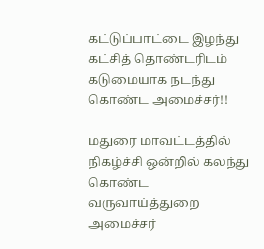கட்டுப்பாட்டை இழந்து கட்சித் தொண்டரிடம் கடுமையாக நடந்து கொண்ட அமைச்சர்!!

மதுரை மாவட்டத்தில் நிகழ்ச்சி ஒன்றில் கலந்து கொண்ட வருவாய்த்துறை அமைச்சர்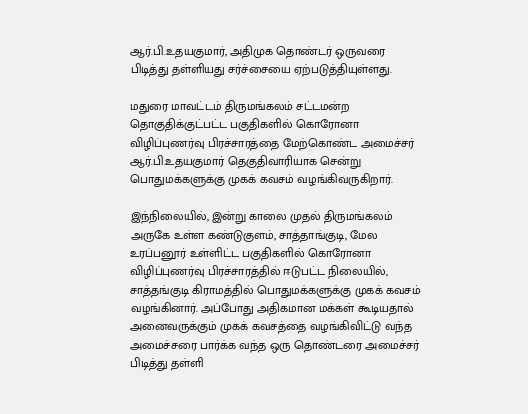ஆர்.பி.உதயகுமார், அதிமுக தொண்டர் ஒருவரை பிடித்து தள்ளியது சர்ச்சையை ஏற்படுத்தியுள்ளது.

மதுரை மாவட்டம் திருமங்கலம் சட்டமன்ற தொகுதிக்குட்பட்ட பகுதிகளில் கொரோனா விழிப்புணர்வு பிரச்சாரத்தை மேற்கொண்ட அமைச்சர் ஆர்.பி.உதயகுமார் தெகுதிவாரியாக சென்று பொதுமக்களுக்கு முகக் கவசம் வழங்கிவருகிறார்.

இந்நிலையில், இன்று காலை முதல் திருமங்கலம் அருகே உள்ள கண்டுகுளம், சாத்தாங்குடி, மேல உரப்பனூர் உள்ளிட்ட பகுதிகளில் கொரோனா விழிப்புணர்வு பிரச்சாரத்தில் ஈடுபட்ட நிலையில், சாத்தங்குடி கிராமத்தில் பொதுமக்களுக்கு முகக் கவசம் வழங்கினார். அப்போது அதிகமான மக்கள் கூடியதால் அனைவருக்கும் முகக் கவசத்தை வழங்கிவிட்டு வந்த அமைச்சரை பார்க்க வந்த ஒரு தொண்டரை அமைச்சர் பிடித்து தள்ளி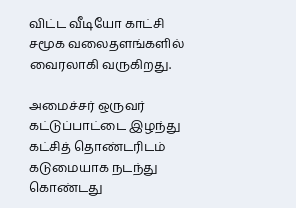விட்ட வீடியோ காட்சி சமூக வலைதளங்களில் வைரலாகி வருகிறது.

அமைச்சர் ஒருவர் கட்டுப்பாட்டை இழந்து கட்சித் தொண்டரிடம் கடுமையாக நடந்து கொண்டது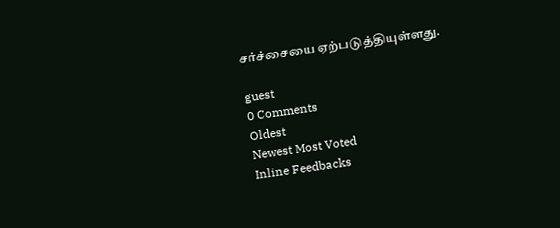சர்ச்சையை ஏற்படுத்தியுள்ளது.

guest
0 Comments
Oldest
Newest Most Voted
Inline Feedbacks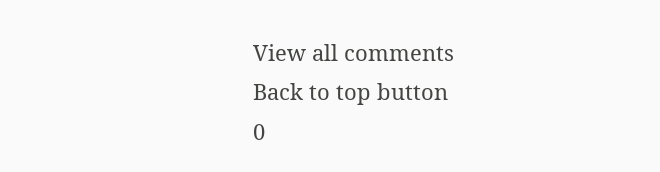View all comments
Back to top button
0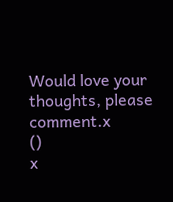Would love your thoughts, please comment.x
()
x